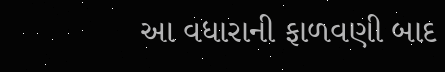આ વધારાની ફાળવણી બાદ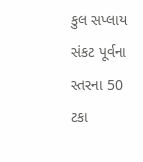કુલ સપ્લાય સંકટ પૂર્વના સ્તરના 50 ટકા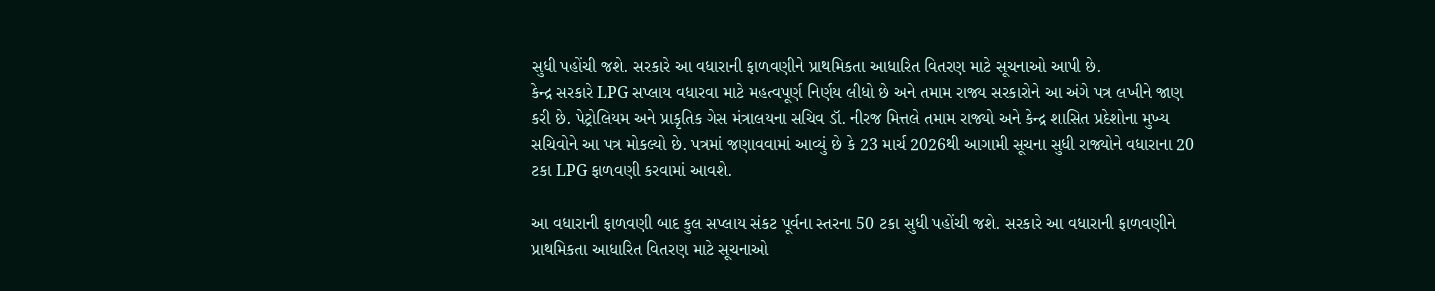સુધી પહોંચી જશે. સરકારે આ વધારાની ફાળવણીને પ્રાથમિકતા આધારિત વિતરણ માટે સૂચનાઓ આપી છે.
કેન્દ્ર સરકારે LPG સપ્લાય વધારવા માટે મહત્વપૂર્ણ નિર્ણય લીધો છે અને તમામ રાજ્ય સરકારોને આ અંગે પત્ર લખીને જાણ કરી છે. પેટ્રોલિયમ અને પ્રાકૃતિક ગેસ મંત્રાલયના સચિવ ડૉ. નીરજ મિત્તલે તમામ રાજ્યો અને કેન્દ્ર શાસિત પ્રદેશોના મુખ્ય સચિવોને આ પત્ર મોકલ્યો છે. પત્રમાં જણાવવામાં આવ્યું છે કે 23 માર્ચ 2026થી આગામી સૂચના સુધી રાજ્યોને વધારાના 20 ટકા LPG ફાળવણી કરવામાં આવશે.

આ વધારાની ફાળવણી બાદ કુલ સપ્લાય સંકટ પૂર્વના સ્તરના 50 ટકા સુધી પહોંચી જશે. સરકારે આ વધારાની ફાળવણીને પ્રાથમિકતા આધારિત વિતરણ માટે સૂચનાઓ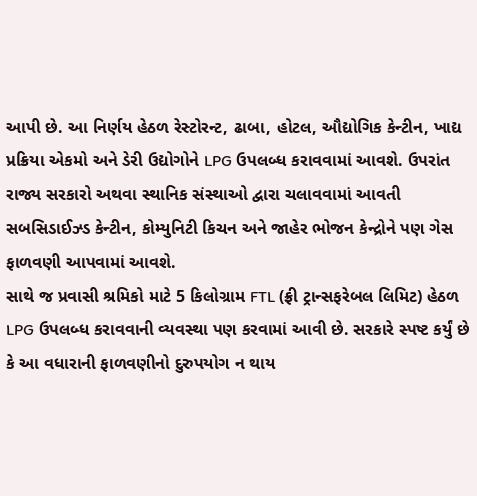આપી છે. આ નિર્ણય હેઠળ રેસ્ટોરન્ટ, ઢાબા, હોટલ, ઔદ્યોગિક કેન્ટીન, ખાદ્ય પ્રક્રિયા એકમો અને ડેરી ઉદ્યોગોને LPG ઉપલબ્ધ કરાવવામાં આવશે. ઉપરાંત રાજ્ય સરકારો અથવા સ્થાનિક સંસ્થાઓ દ્વારા ચલાવવામાં આવતી સબસિડાઈઝ્ડ કેન્ટીન, કોમ્યુનિટી કિચન અને જાહેર ભોજન કેન્દ્રોને પણ ગેસ ફાળવણી આપવામાં આવશે.
સાથે જ પ્રવાસી શ્રમિકો માટે 5 કિલોગ્રામ FTL (ફ્રી ટ્રાન્સફરેબલ લિમિટ) હેઠળ LPG ઉપલબ્ધ કરાવવાની વ્યવસ્થા પણ કરવામાં આવી છે. સરકારે સ્પષ્ટ કર્યું છે કે આ વધારાની ફાળવણીનો દુરુપયોગ ન થાય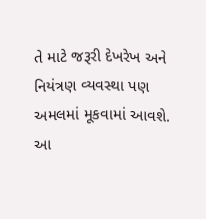તે માટે જરૂરી દેખરેખ અને નિયંત્રણ વ્યવસ્થા પણ અમલમાં મૂકવામાં આવશે. આ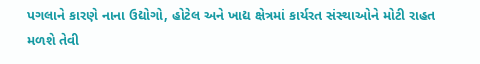પગલાને કારણે નાના ઉદ્યોગો, હોટેલ અને ખાદ્ય ક્ષેત્રમાં કાર્યરત સંસ્થાઓને મોટી રાહત મળશે તેવી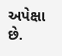અપેક્ષા છે.